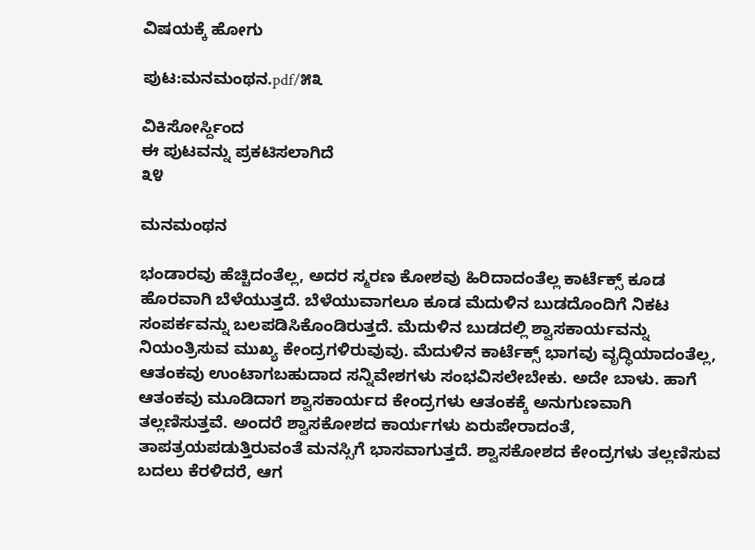ವಿಷಯಕ್ಕೆ ಹೋಗು

ಪುಟ:ಮನಮಂಥನ.pdf/೫೩

ವಿಕಿಸೋರ್ಸ್ದಿಂದ
ಈ ಪುಟವನ್ನು ಪ್ರಕಟಿಸಲಾಗಿದೆ
೩೪

ಮನಮಂಥನ

ಭಂಡಾರವು ಹೆಚ್ಚಿದಂತೆಲ್ಲ, ಅದರ ಸ್ಮರಣ ಕೋಶವು ಹಿರಿದಾದಂತೆಲ್ಲ ಕಾರ್ಟೆಕ್ಸ್ ಕೂಡ ಹೊರವಾಗಿ ಬೆಳೆಯುತ್ತದೆ. ಬೆಳೆಯುವಾಗಲೂ ಕೂಡ ಮೆದುಳಿನ ಬುಡದೊಂದಿಗೆ ನಿಕಟ ಸಂಪರ್ಕವನ್ನು ಬಲಪಡಿಸಿಕೊಂಡಿರುತ್ತದೆ. ಮೆದುಳಿನ ಬುಡದಲ್ಲಿ ಶ್ವಾಸಕಾರ್ಯವನ್ನು ನಿಯಂತ್ರಿಸುವ ಮುಖ್ಯ ಕೇಂದ್ರಗಳಿರುವುವು. ಮೆದುಳಿನ ಕಾರ್ಟೆಕ್ಸ್ ಭಾಗವು ವೃದ್ಧಿಯಾದಂತೆಲ್ಲ, ಆತಂಕವು ಉಂಟಾಗಬಹುದಾದ ಸನ್ನಿವೇಶಗಳು ಸಂಭವಿಸಲೇಬೇಕು. ಅದೇ ಬಾಳು. ಹಾಗೆ ಆತಂಕವು ಮೂಡಿದಾಗ ಶ್ವಾಸಕಾರ್ಯದ ಕೇಂದ್ರಗಳು ಆತಂಕಕ್ಕೆ ಅನುಗುಣವಾಗಿ ತಲ್ಲಣಿಸುತ್ತವೆ. ಅಂದರೆ ಶ್ವಾಸಕೋಶದ ಕಾರ್ಯಗಳು ಏರುಪೇರಾದಂತೆ, ತಾಪತ್ರಯಪಡುತ್ತಿರುವಂತೆ ಮನಸ್ಸಿಗೆ ಭಾಸವಾಗುತ್ತದೆ. ಶ್ವಾಸಕೋಶದ ಕೇಂದ್ರಗಳು ತಲ್ಲಣಿಸುವ ಬದಲು ಕೆರಳಿದರೆ, ಆಗ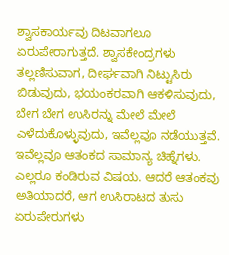ಶ್ವಾಸಕಾರ್ಯವು ದಿಟವಾಗಲೂ ಏರುಪೇರಾಗುತ್ತದೆ. ಶ್ವಾಸಕೇಂದ್ರಗಳು ತಲ್ಲಣಿಸುವಾಗ, ದೀರ್ಘವಾಗಿ ನಿಟ್ಟುಸಿರು ಬಿಡುವುದು, ಭಯಂಕರವಾಗಿ ಆಕಳಿಸುವುದು, ಬೇಗ ಬೇಗ ಉಸಿರನ್ನು ಮೇಲೆ ಮೇಲೆ ಎಳೆದುಕೊಳ್ಳುವುದು, ಇವೆಲ್ಲವೂ ನಡೆಯುತ್ತವೆ. ಇವೆಲ್ಲವೂ ಆತಂಕದ ಸಾಮಾನ್ಯ ಚಿಹ್ನೆಗಳು. ಎಲ್ಲರೂ ಕಂಡಿರುವ ವಿಷಯ. ಆದರೆ ಆತಂಕವು ಅತಿಯಾದರೆ, ಆಗ ಉಸಿರಾಟದ ತುಸು ಏರುಪೇರುಗಳು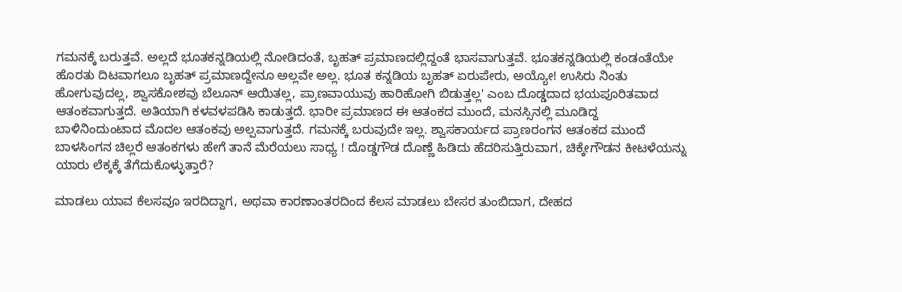ಗಮನಕ್ಕೆ ಬರುತ್ತವೆ. ಅಲ್ಲದೆ ಭೂತಕನ್ನಡಿಯಲ್ಲಿ ನೋಡಿದಂತೆ, ಬೃಹತ್ ಪ್ರಮಾಣದಲ್ಲಿದ್ದಂತೆ ಭಾಸವಾಗುತ್ತವೆ. ಭೂತಕನ್ನಡಿಯಲ್ಲಿ ಕಂಡಂತೆಯೇ ಹೊರತು ದಿಟವಾಗಲೂ ಬೃಹತ್‌ ಪ್ರಮಾಣದ್ದೇನೂ ಅಲ್ಲವೇ ಅಲ್ಲ. ಭೂತ ಕನ್ನಡಿಯ ಬೃಹತ್ ಏರುಪೇರು, ಅಯ್ಯೋ! ಉಸಿರು ನಿಂತು ಹೋಗುವುದಲ್ಲ, ಶ್ವಾಸಕೋಶವು ಬೆಲೂನ್ ಆಯಿತಲ್ಲ, ಪ್ರಾಣವಾಯುವು ಹಾರಿಹೋಗಿ ಬಿಡುತ್ತಲ್ಲ' ಎಂಬ ದೊಡ್ಡದಾದ ಭಯಪೂರಿತವಾದ ಆತಂಕವಾಗುತ್ತದೆ. ಅತಿಯಾಗಿ ಕಳವಳಪಡಿಸಿ ಕಾಡುತ್ತದೆ. ಭಾರೀ ಪ್ರಮಾಣದ ಈ ಆತಂಕದ ಮುಂದೆ, ಮನಸ್ಸಿನಲ್ಲಿ ಮೂಡಿದ್ದ ಬಾಳಿನಿಂದುಂಟಾದ ಮೊದಲ ಆತಂಕವು ಅಲ್ಪವಾಗುತ್ತದೆ. ಗಮನಕ್ಕೆ ಬರುವುದೇ ಇಲ್ಲ. ಶ್ವಾಸಕಾರ್ಯದ ಪ್ರಾಣರಂಗನ ಆತಂಕದ ಮುಂದೆ ಬಾಳಸಿಂಗನ ಚಿಲ್ಲರೆ ಆತಂಕಗಳು ಹೇಗೆ ತಾನೆ ಮೆರೆಯಲು ಸಾಧ್ಯ ! ದೊಡ್ಡಗೌಡ ದೊಣ್ಣೆ ಹಿಡಿದು ಹೆದರಿಸುತ್ತಿರುವಾಗ, ಚಿಕ್ಕೇಗೌಡನ ಕೀಟಳೆಯನ್ನು ಯಾರು ಲೆಕ್ಕಕ್ಕೆ ತೆಗೆದುಕೊಳ್ಳುತ್ತಾರೆ?

ಮಾಡಲು ಯಾವ ಕೆಲಸವೂ ಇರದಿದ್ದಾಗ, ಅಥವಾ ಕಾರಣಾಂತರದಿಂದ ಕೆಲಸ ಮಾಡಲು ಬೇಸರ ತುಂಬಿದಾಗ, ದೇಹದ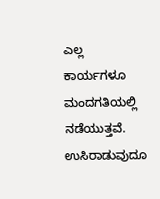ಎಲ್ಲ ಕಾರ್ಯಗಳೂ ಮಂದಗತಿಯಲ್ಲಿ ನಡೆಯುತ್ತವೆ. ಉಸಿರಾಡುವುದೂ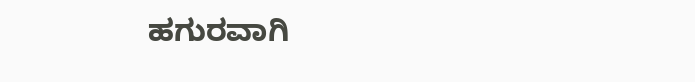ಹಗುರವಾಗಿ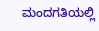ಮಂದಗತಿಯಲ್ಲಿ